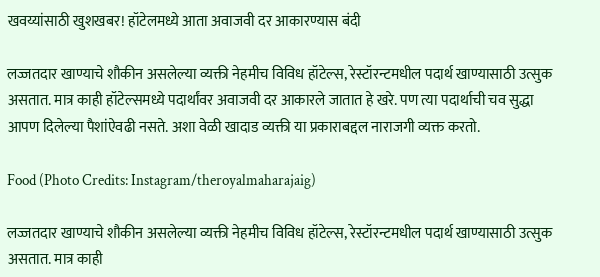खवय्यांसाठी खुशखबर! हॉटेलमध्ये आता अवाजवी दर आकारण्यास बंदी

लज्जतदार खाण्याचे शौकीन असलेल्या व्यक्ती नेहमीच विविध हॉटेल्स, रेस्टॉरन्टमधील पदार्थ खाण्यासाठी उत्सुक असतात. मात्र काही हॉटेल्समध्ये पदार्थांवर अवाजवी दर आकारले जातात हे खरे. पण त्या पदार्थाची चव सुद्धा आपण दिलेल्या पैशांऐवढी नसते. अशा वेळी खादाड व्यक्ती या प्रकाराबद्दल नाराजगी व्यक्त करतो.

Food (Photo Credits: Instagram/theroyalmaharajaig)

लज्जतदार खाण्याचे शौकीन असलेल्या व्यक्ती नेहमीच विविध हॉटेल्स, रेस्टॉरन्टमधील पदार्थ खाण्यासाठी उत्सुक असतात. मात्र काही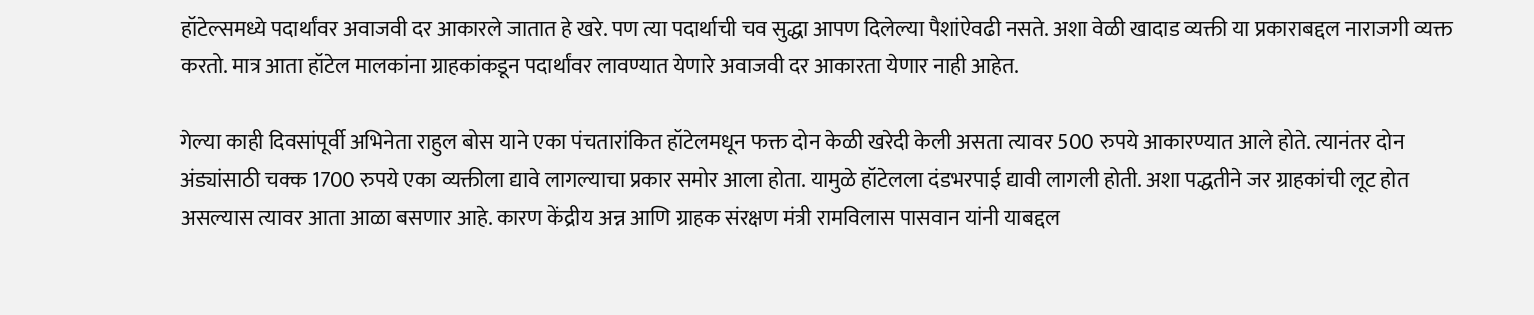हॉटेल्समध्ये पदार्थांवर अवाजवी दर आकारले जातात हे खरे. पण त्या पदार्थाची चव सुद्धा आपण दिलेल्या पैशांऐवढी नसते. अशा वेळी खादाड व्यक्ती या प्रकाराबद्दल नाराजगी व्यक्त करतो. मात्र आता हॉटेल मालकांना ग्राहकांकडून पदार्थांवर लावण्यात येणारे अवाजवी दर आकारता येणार नाही आहेत.

गेल्या काही दिवसांपूर्वी अभिनेता राहुल बोस याने एका पंचतारांकित हॉटेलमधून फक्त दोन केळी खरेदी केली असता त्यावर 500 रुपये आकारण्यात आले होते. त्यानंतर दोन अंड्यांसाठी चक्क 1700 रुपये एका व्यक्तीला द्यावे लागल्याचा प्रकार समोर आला होता. यामुळे हॉटेलला दंडभरपाई द्यावी लागली होती. अशा पद्धतीने जर ग्राहकांची लूट होत असल्यास त्यावर आता आळा बसणार आहे. कारण केंद्रीय अन्न आणि ग्राहक संरक्षण मंत्री रामविलास पासवान यांनी याबद्दल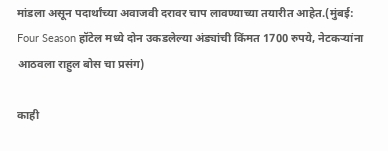मांडला असून पदार्थांच्या अवाजवी दरावर चाप लावण्याच्या तयारीत आहेत.(मुंबई: Four Season हॉटेल मध्ये दोन उकडलेल्या अंड्यांची किंमत 1700 रुपये, नेटकऱ्यांना आठवला राहुल बोस चा प्रसंग)

काही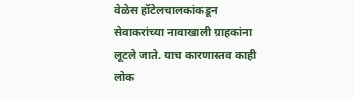वेळेस हॉटेलचालकांकडून सेवाकरांच्या नावाखाली ग्राहकांना लूटले जाते. याच कारणास्तव काही लोक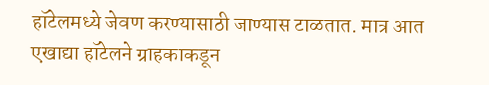हॉटेलमध्ये जेवण करण्यासाठी जाण्यास टाळतात. मात्र आत एखाद्या हॉटेलने ग्राहकाकडून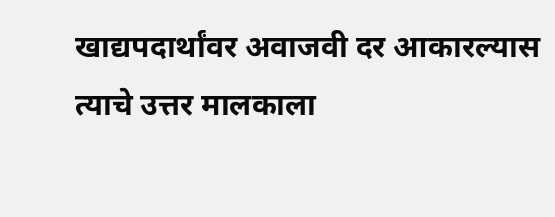खाद्यपदार्थांवर अवाजवी दर आकारल्यास त्याचे उत्तर मालकाला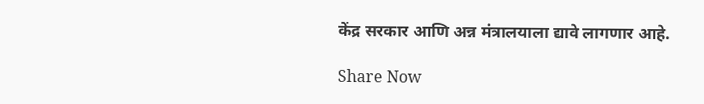केंद्र सरकार आणि अन्न मंत्रालयाला द्यावे लागणार आहे.

Share Now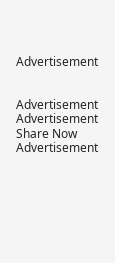Advertisement


Advertisement
Advertisement
Share Now
Advertisement